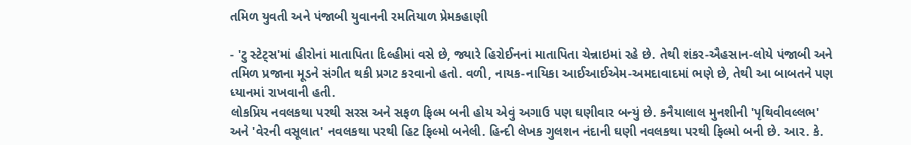તમિળ યુવતી અને પંજાબી યુવાનની રમતિયાળ પ્રેમકહાણી

- 'ટુ સ્ટેટ્સ'માં હીરોનાં માતાપિતા દિલ્હીમાં વસે છે, જ્યારે હિરોઈનનાં માતાપિતા ચેન્નાઇમાં રહે છે. તેથી શંકર-ઐહસાન-લોયે પંજાબી અને તમિળ પ્રજાના મૂડને સંગીત થકી પ્રગટ કરવાનો હતો. વળી, નાયક-નાયિકા આઈઆઈએમ-અમદાવાદમાં ભણે છે, તેથી આ બાબતને પણ ધ્યાનમાં રાખવાની હતી.
લોકપ્રિય નવલકથા પરથી સરસ અને સફળ ફિલ્મ બની હોય એવું અગાઉ પણ ઘણીવાર બન્યું છે. કનૈયાલાલ મુનશીની 'પૃથિવીવલ્લભ' અને 'વેરની વસૂલાત' નવલકથા પરથી હિટ ફિલ્મો બનેલી. હિન્દી લેખક ગુલશન નંદાની ઘણી નવલકથા પરથી ફિલ્મો બની છે. આર. કે.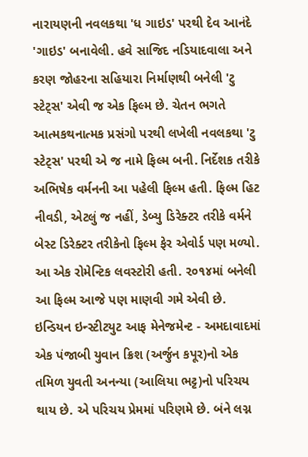નારાયણની નવલકથા 'ધ ગાઇડ' પરથી દેવ આનંદે 'ગાઇડ' બનાવેલી. હવે સાજિદ નડિયાદવાલા અને કરણ જોહરના સહિયારા નિર્માણથી બનેલી 'ટુ સ્ટેટ્સ' એવી જ એક ફિલ્મ છે. ચેતન ભગતે આત્મકથનાત્મક પ્રસંગો પરથી લખેલી નવલકથા 'ટુ સ્ટેટ્સ' પરથી એ જ નામે ફિલ્મ બની. નિર્દેશક તરીકે અભિષેક વર્મનની આ પહેલી ફિલ્મ હતી. ફિલ્મ હિટ નીવડી, એટલું જ નહીં, ડેબ્યુ ડિરેક્ટર તરીકે વર્મને બેસ્ટ ડિરેક્ટર તરીકેનો ફિલ્મ ફેર એવોર્ડ પણ મળ્યો. આ એક રોમેન્ટિક લવસ્ટોરી હતી. ૨૦૧૪માં બનેલી આ ફિલ્મ આજે પણ માણવી ગમે એવી છે.
ઇન્ડિયન ઇન્સ્ટીટયુટ આફ મેનેજમેન્ટ - અમદાવાદમાં એક પંજાબી યુવાન ક્રિશ (અર્જુન કપૂર)નો એક તમિળ યુવતી અનન્યા (આલિયા ભટ્ટ)નો પરિચય થાય છે. એ પરિચય પ્રેમમાં પરિણમે છે. બંને લગ્ન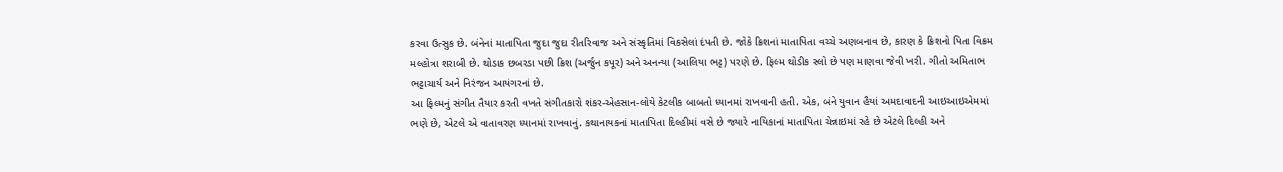કરવા ઉત્સુક છે. બંનેનાં માતાપિતા જુદા જુદા રીતરિવાજ અને સંસ્કૃતિમાં વિકસેલાં દંપતી છે. જોકે ક્રિશનાં માતાપિતા વચ્ચે અણબનાવ છે, કારણ કે ક્રિશનો પિતા વિક્રમ મલ્હોત્રા શરાબી છે. થોડાક છબરડા પછી ક્રિશ (અર્જુન કપૂર) અને અનન્યા (આલિયા ભટ્ટ) પરણે છે. ફિલ્મ થોડીક સ્લો છે પણ માણવા જેવી ખરી. ગીતો અમિતાભ ભટ્ટાચાર્ય અને નિરંજન આયંગરનાં છે.
આ ફિલ્મનું સંગીત તૈયાર કરતી વખતે સંગીતકારો શંકર-એહસાન-લોયે કેટલીક બાબતો ધ્યાનમાં રાખવાની હતી. એક, બંને યુવાન હૈયાં અમદાવાદની આઇઆઇએમમાં ભણે છે, એટલે એ વાતાવરણ ધ્યાનમાં રાખવાનું. કથાનાયકનાં માતાપિતા દિલ્હીમાં વસે છે જ્યારે નાયિકાનાં માતાપિતા ચેન્નાઇમાં રહે છે એટલે દિલ્હી અને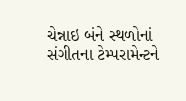ચેન્નાઇ બંને સ્થળોનાં સંગીતના ટેમ્પરામેન્ટને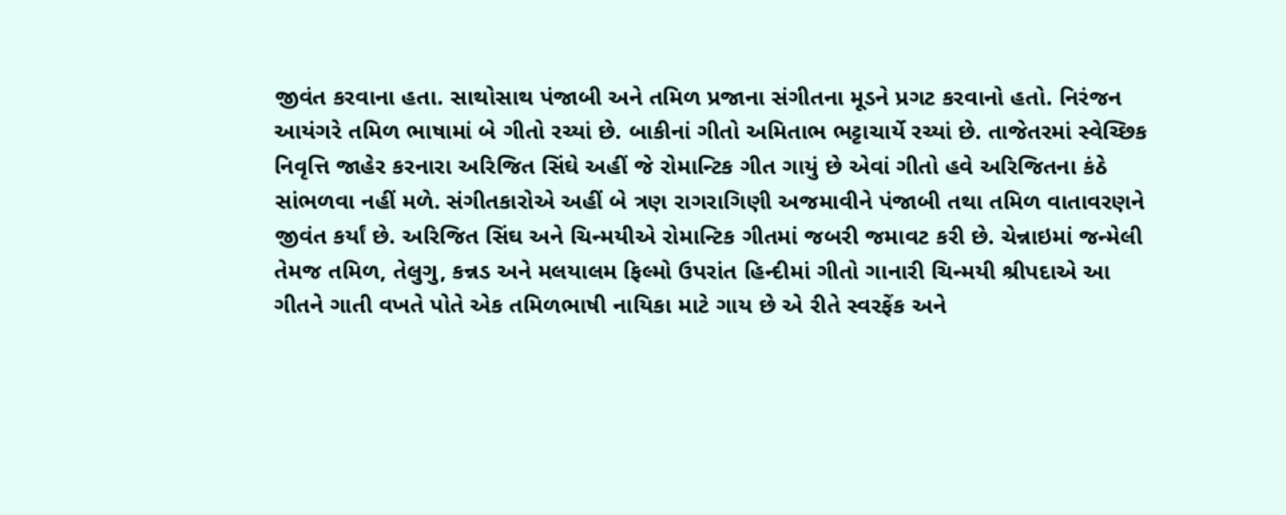જીવંત કરવાના હતા. સાથોસાથ પંજાબી અને તમિળ પ્રજાના સંગીતના મૂડને પ્રગટ કરવાનો હતો. નિરંજન આયંગરે તમિળ ભાષામાં બે ગીતો રચ્યાં છે. બાકીનાં ગીતો અમિતાભ ભટ્ટાચાર્યે રચ્યાં છે. તાજેતરમાં સ્વેચ્છિક નિવૃત્તિ જાહેર કરનારા અરિજિત સિંઘે અહીં જે રોમાન્ટિક ગીત ગાયું છે એવાં ગીતો હવે અરિજિતના કંઠે સાંભળવા નહીં મળે. સંગીતકારોએ અહીં બે ત્રણ રાગરાગિણી અજમાવીને પંજાબી તથા તમિળ વાતાવરણને જીવંત કર્યાં છે. અરિજિત સિંઘ અને ચિન્મયીએ રોમાન્ટિક ગીતમાં જબરી જમાવટ કરી છે. ચેન્નાઇમાં જન્મેલી તેમજ તમિળ, તેલુગુ, કન્નડ અને મલયાલમ ફિલ્મો ઉપરાંત હિન્દીમાં ગીતો ગાનારી ચિન્મયી શ્રીપદાએ આ ગીતને ગાતી વખતે પોતે એક તમિળભાષી નાયિકા માટે ગાય છે એ રીતે સ્વરફેંક અને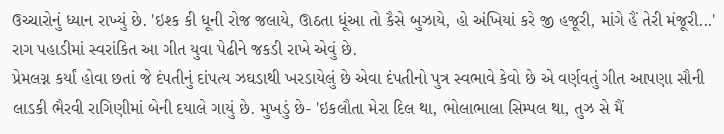ઉચ્ચારોનું ધ્યાન રાખ્યું છે. 'ઇશ્ક કી ધૂની રોજ જલાયે, ઊઠતા ધૂંઆ તો કૈસે બુઝાયે, હો અંખિયાં કરે જી હજૂરી, માંગે હૈં તેરી મંજૂરી...' રાગ પહાડીમાં સ્વરાંકિત આ ગીત યુવા પેઢીને જકડી રાખે એવું છે.
પ્રેમલગ્ન કર્યાં હોવા છતાં જે દંપતીનું દાંપત્ય ઝઘડાથી ખરડાયેલું છે એવા દંપતીનો પુત્ર સ્વભાવે કેવો છે એ વર્ણવતું ગીત આપણા સૌની લાડકી ભૈરવી રાગિણીમાં બેની દયાલે ગાયું છે. મુખડું છે- 'ઇકલૌતા મેરા દિલ થા, ભોલાભાલા સિમ્પલ થા, તુઝ સે મૈં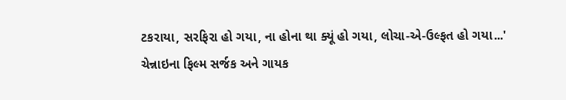ટકરાયા, સરફિરા હો ગયા, ના હોના થા ક્યૂં હો ગયા, લોચા-એ-ઉલ્ફત હો ગયા...'
ચેન્નાઇના ફિલ્મ સર્જક અને ગાયક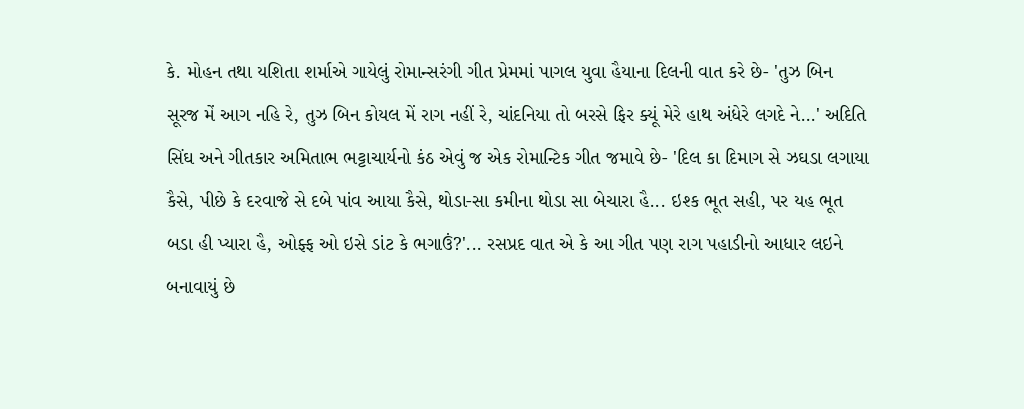કે. મોહન તથા યશિતા શર્માએ ગાયેલું રોમાન્સરંગી ગીત પ્રેમમાં પાગલ યુવા હૈયાના દિલની વાત કરે છે- 'તુઝ બિન સૂરજ મેં આગ નહિ રે, તુઝ બિન કોયલ મેં રાગ નહીં રે, ચાંદનિયા તો બરસે ફિર ક્યૂં મેરે હાથ અંધેરે લગદે ને...' અદિતિ સિંઘ અને ગીતકાર અમિતાભ ભટ્ટાચાર્યનો કંઠ એવું જ એક રોમાન્ટિક ગીત જમાવે છે- 'દિલ કા દિમાગ સે ઝઘડા લગાયા કૈસે, પીછે કે દરવાજે સે દબે પાંવ આયા કૈસે, થોડા-સા કમીના થોડા સા બેચારા હૈ... ઇશ્ક ભૂત સહી, પર યહ ભૂત બડા હી પ્યારા હૈ, ઓફ્ફ ઓ ઇસે ડાંટ કે ભગાઉં?'... રસપ્રદ વાત એ કે આ ગીત પણ રાગ પહાડીનો આધાર લઇને બનાવાયું છે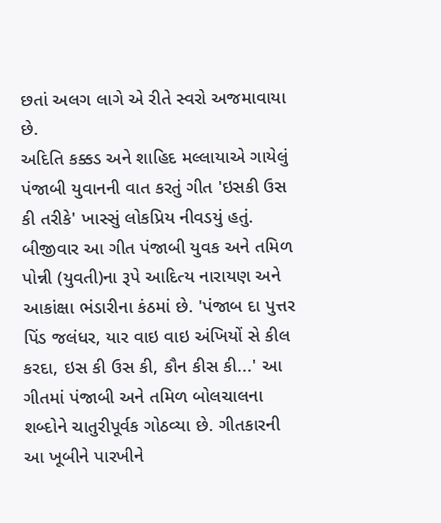છતાં અલગ લાગે એ રીતે સ્વરો અજમાવાયા છે.
અદિતિ કક્કડ અને શાહિદ મલ્લાયાએ ગાયેલું પંજાબી યુવાનની વાત કરતું ગીત 'ઇસકી ઉસ કી તરીકે' ખાસ્સું લોકપ્રિય નીવડયું હતું. બીજીવાર આ ગીત પંજાબી યુવક અને તમિળ પોન્ની (યુવતી)ના રૂપે આદિત્ય નારાયણ અને આકાંક્ષા ભંડારીના કંઠમાં છે. 'પંજાબ દા પુત્તર પિંડ જલંધર, યાર વાઇ વાઇ અંખિયોં સે કીલ કરદા, ઇસ કી ઉસ કી, કૌન કીસ કી...' આ ગીતમાં પંજાબી અને તમિળ બોલચાલના શબ્દોને ચાતુરીપૂર્વક ગોઠવ્યા છે. ગીતકારની આ ખૂબીને પારખીને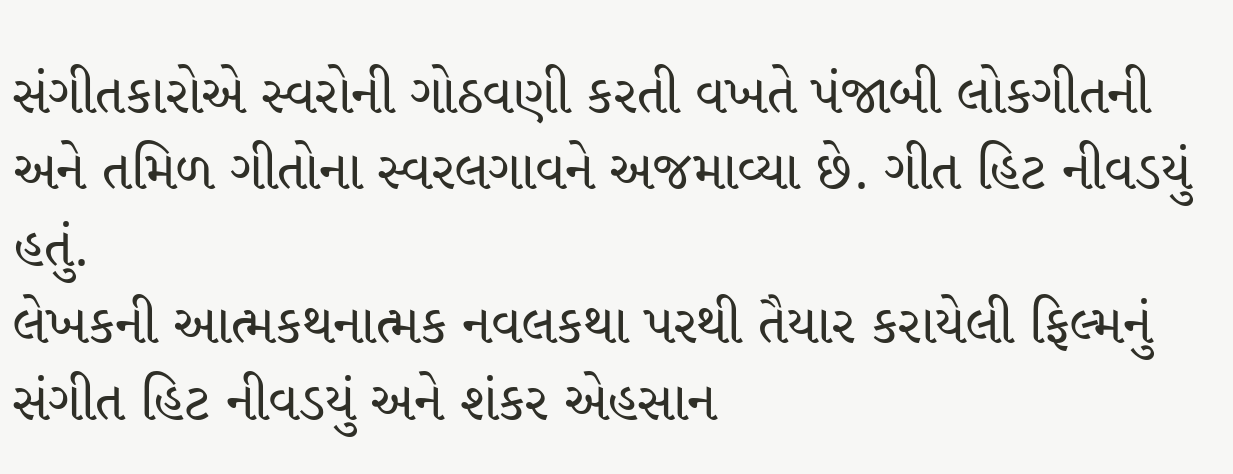સંગીતકારોએ સ્વરોની ગોઠવણી કરતી વખતે પંજાબી લોકગીતની અને તમિળ ગીતોના સ્વરલગાવને અજમાવ્યા છે. ગીત હિટ નીવડયું હતું.
લેખકની આત્મકથનાત્મક નવલકથા પરથી તૈયાર કરાયેલી ફિલ્મનું સંગીત હિટ નીવડયું અને શંકર એહસાન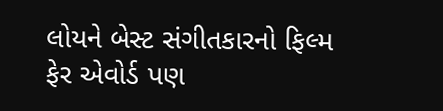લોયને બેસ્ટ સંગીતકારનો ફિલ્મ ફેર એવોર્ડ પણ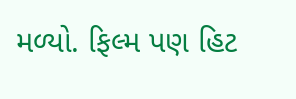મળ્યો. ફિલ્મ પણ હિટ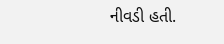નીવડી હતી.